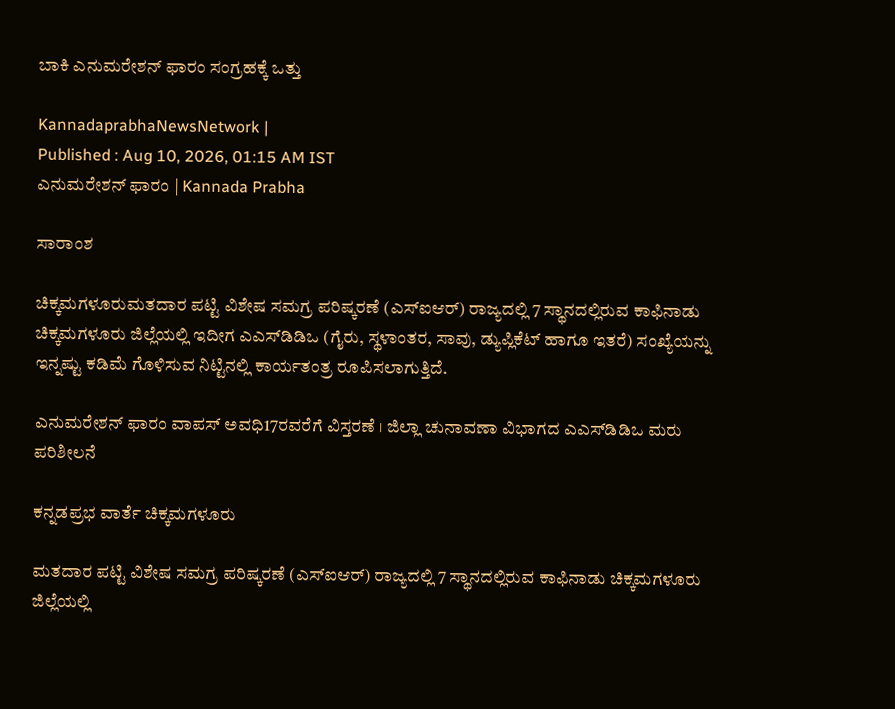ಬಾಕಿ ಎನುಮರೇಶನ್‌ ಫಾರಂ ಸಂಗ್ರಹಕ್ಕೆ ಒತ್ತು

KannadaprabhaNewsNetwork |
Published : Aug 10, 2026, 01:15 AM IST
ಎನುಮರೇಶನ್‌ ಫಾರಂ | Kannada Prabha

ಸಾರಾಂಶ

ಚಿಕ್ಕಮಗಳೂರುಮತದಾರ ಪಟ್ಟಿ ವಿಶೇಷ ಸಮಗ್ರ ಪರಿಷ್ಕರಣೆ (ಎಸ್‌ಐಆರ್‌) ರಾಜ್ಯದಲ್ಲಿ 7 ಸ್ಥಾನದಲ್ಲಿರುವ ಕಾಫಿನಾಡು ಚಿಕ್ಕಮಗಳೂರು ಜಿಲ್ಲೆಯಲ್ಲಿ ಇದೀಗ ಎಎಸ್‌ಡಿಡಿಒ (ಗೈರು, ಸ್ಥಳಾಂತರ, ಸಾವು, ಡ್ಯುಪ್ಲಿಕೆಟ್‌ ಹಾಗೂ ಇತರೆ) ಸಂಖ್ಯೆಯನ್ನು ಇನ್ನಷ್ಟು ಕಡಿಮೆ ಗೊಳಿಸುವ ನಿಟ್ಟಿನಲ್ಲಿ ಕಾರ್ಯತಂತ್ರ ರೂಪಿಸಲಾಗುತ್ತಿದೆ.

ಎನುಮರೇಶನ್‌ ಫಾರಂ ವಾಪಸ್‌ ಅವಧಿ17ರವರೆಗೆ ವಿಸ್ತರಣೆ । ಜಿಲ್ಲಾ ಚುನಾವಣಾ ವಿಭಾಗದ ಎಎಸ್‌ಡಿಡಿಒ ಮರು ಪರಿಶೀಲನೆ

ಕನ್ನಡಪ್ರಭ ವಾರ್ತೆ ಚಿಕ್ಕಮಗಳೂರು

ಮತದಾರ ಪಟ್ಟಿ ವಿಶೇಷ ಸಮಗ್ರ ಪರಿಷ್ಕರಣೆ (ಎಸ್‌ಐಆರ್‌) ರಾಜ್ಯದಲ್ಲಿ 7 ಸ್ಥಾನದಲ್ಲಿರುವ ಕಾಫಿನಾಡು ಚಿಕ್ಕಮಗಳೂರು ಜಿಲ್ಲೆಯಲ್ಲಿ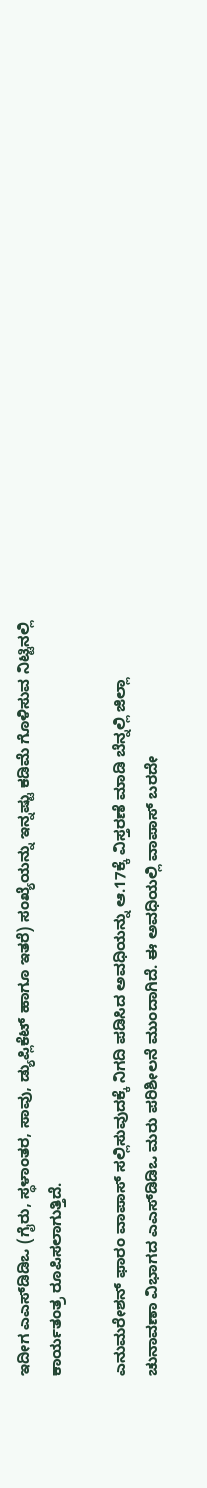ಇದೀಗ ಎಎಸ್‌ಡಿಡಿಒ (ಗೈರು, ಸ್ಥಳಾಂತರ, ಸಾವು, ಡ್ಯುಪ್ಲಿಕೆಟ್‌ ಹಾಗೂ ಇತರೆ) ಸಂಖ್ಯೆಯನ್ನು ಇನ್ನಷ್ಟು ಕಡಿಮೆ ಗೊಳಿಸುವ ನಿಟ್ಟಿನಲ್ಲಿ ಕಾರ್ಯತಂತ್ರ ರೂಪಿಸಲಾಗುತ್ತಿದೆ.

ಎನುಮರೇಶನ್‌ ಫಾರಂ ವಾಪಾಸ್‌ ಸಲ್ಲಿಸುವುದಕ್ಕೆ ನಿಗದಿ ಪಡಿಸಿದ ಅವಧಿಯನ್ನು ಆ.17ಕ್ಕೆ ವಿಸ್ತರಣೆ ಮಾಡಿ ಬೆನ್ನಲ್ಲಿ ಜಿಲ್ಲಾ ಚುನಾವಣಾ ವಿಭಾಗದ ಎಎಸ್‌ಡಿಡಿಒ ಮರು ಪರಿಶೀಲನೆ ಮುಂದಾಗಿದೆ. ಈ ಅವಧಿಯಲ್ಲಿ ವಾಪಾಸ್‌ ಬರದೇ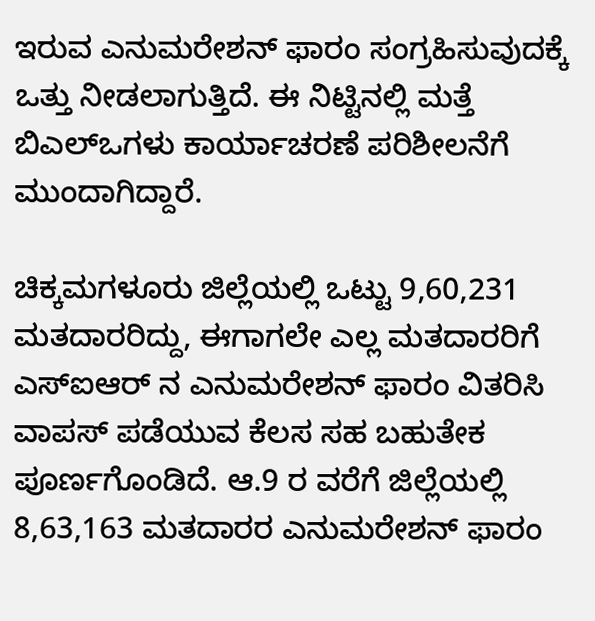ಇರುವ ಎನುಮರೇಶನ್‌ ಫಾರಂ ಸಂಗ್ರಹಿಸುವುದಕ್ಕೆ ಒತ್ತು ನೀಡಲಾಗುತ್ತಿದೆ. ಈ ನಿಟ್ಟಿನಲ್ಲಿ ಮತ್ತೆ ಬಿಎಲ್‌ಒಗಳು ಕಾರ್ಯಾಚರಣೆ ಪರಿಶೀಲನೆಗೆ ಮುಂದಾಗಿದ್ದಾರೆ.

ಚಿಕ್ಕಮಗಳೂರು ಜಿಲ್ಲೆಯಲ್ಲಿ ಒಟ್ಟು 9,60,231 ಮತದಾರರಿದ್ದು, ಈಗಾಗಲೇ ಎಲ್ಲ ಮತದಾರರಿಗೆ ಎಸ್‌ಐಆರ್‌ ನ ಎನುಮರೇಶನ್‌ ಫಾರಂ ವಿತರಿಸಿ ವಾಪಸ್‌ ಪಡೆಯುವ ಕೆಲಸ ಸಹ ಬಹುತೇಕ ಪೂರ್ಣಗೊಂಡಿದೆ. ಆ.9 ರ ವರೆಗೆ ಜಿಲ್ಲೆಯಲ್ಲಿ 8,63,163 ಮತದಾರರ ಎನುಮರೇಶನ್‌ ಫಾರಂ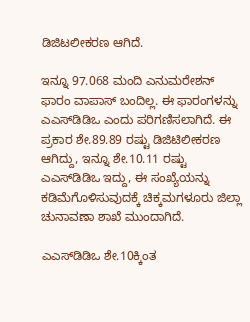ಡಿಜಿಟಲೀಕರಣ ಆಗಿದೆ.

ಇನ್ನೂ 97.068 ಮಂದಿ ಎನುಮರೇಶನ್‌ ಫಾರಂ ವಾಪಾಸ್‌ ಬಂದಿಲ್ಲ. ಈ ಫಾರಂಗಳನ್ನು ಎಎಸ್‌ಡಿಡಿಒ ಎಂದು ಪರಿಗಣಿಸಲಾಗಿದೆ. ಈ ಪ್ರಕಾರ ಶೇ.89.89 ರಷ್ಟು ಡಿಜಿಟಿಲೀಕರಣ ಆಗಿದ್ದು, ಇನ್ನೂ ಶೇ.10.11 ರಷ್ಟು ಎಎಸ್‌ಡಿಡಿಒ ಇದ್ದು, ಈ ಸಂಖ್ಯೆಯನ್ನು ಕಡಿಮೆಗೊಳಿಸುವುದಕ್ಕೆ ಚಿಕ್ಕಮಗಳೂರು ಜಿಲ್ಲಾ ಚುನಾವಣಾ ಶಾಖೆ ಮುಂದಾಗಿದೆ.

ಎಎಸ್‌ಡಿಡಿಒ ಶೇ.10ಕ್ಕಿಂತ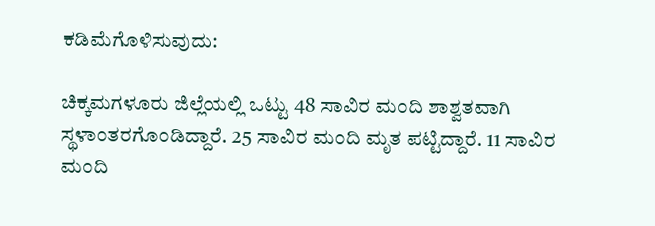ಕಡಿಮೆಗೊಳಿಸುವುದು:

ಚಿಕ್ಕಮಗಳೂರು ಜಿಲ್ಲೆಯಲ್ಲಿ ಒಟ್ಟು 48 ಸಾವಿರ ಮಂದಿ ಶಾಶ್ವತವಾಗಿ ಸ್ಥಳಾಂತರಗೊಂಡಿದ್ದಾರೆ. 25 ಸಾವಿರ ಮಂದಿ ಮೃತ ಪಟ್ಟಿದ್ದಾರೆ. 11 ಸಾವಿರ ಮಂದಿ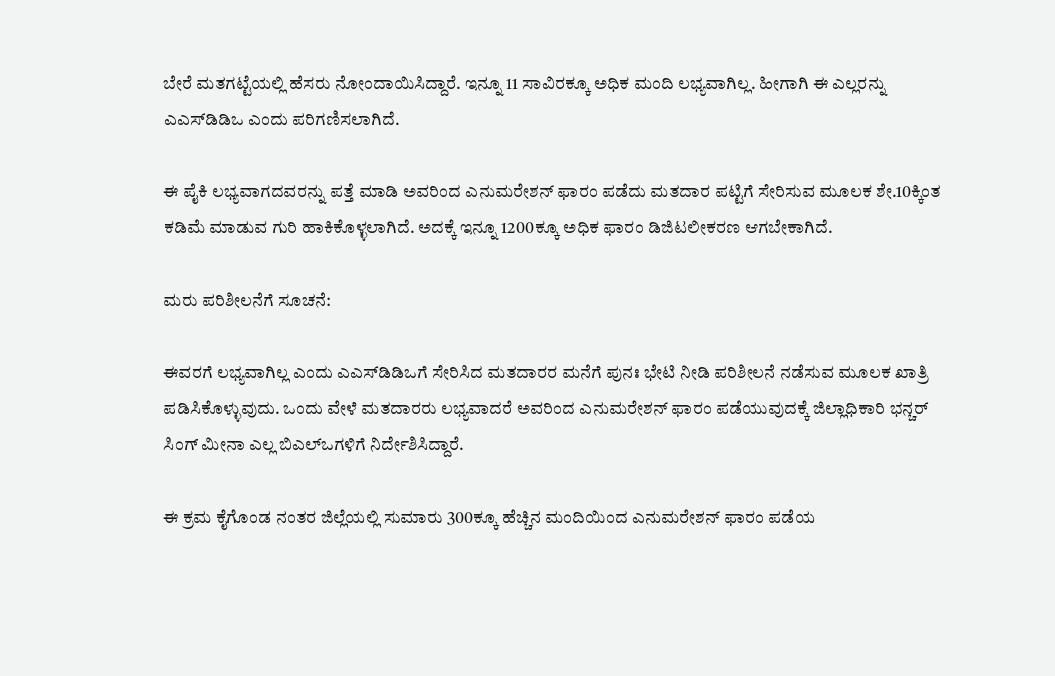ಬೇರೆ ಮತಗಟ್ಟೆಯಲ್ಲಿ ಹೆಸರು ನೋಂದಾಯಿಸಿದ್ದಾರೆ. ಇನ್ನೂ 11 ಸಾವಿರಕ್ಕೂ ಅಧಿಕ ಮಂದಿ ಲಭ್ಯವಾಗಿಲ್ಲ. ಹೀಗಾಗಿ ಈ ಎಲ್ಲರನ್ನು ಎಎಸ್‌ಡಿಡಿಒ ಎಂದು ಪರಿಗಣಿಸಲಾಗಿದೆ.

ಈ ಪೈಕಿ ಲಭ್ಯವಾಗದವರನ್ನು ಪತ್ತೆ ಮಾಡಿ ಅವರಿಂದ ಎನುಮರೇಶನ್‌ ಫಾರಂ ಪಡೆದು ಮತದಾರ ಪಟ್ಟಿಗೆ ಸೇರಿಸುವ ಮೂಲಕ ಶೇ.10ಕ್ಕಿಂತ ಕಡಿಮೆ ಮಾಡುವ ಗುರಿ ಹಾಕಿಕೊಳ್ಳಲಾಗಿದೆ. ಅದಕ್ಕೆ ಇನ್ನೂ 1200ಕ್ಕೂ ಅಧಿಕ ಫಾರಂ ಡಿಜಿಟಲೀಕರಣ ಆಗಬೇಕಾಗಿದೆ.

ಮರು ಪರಿಶೀಲನೆಗೆ ಸೂಚನೆ:

ಈವರಗೆ ಲಭ್ಯವಾಗಿಲ್ಲ ಎಂದು ಎಎಸ್‌ಡಿಡಿಒಗೆ ಸೇರಿಸಿದ ಮತದಾರರ ಮನೆಗೆ ಪುನಃ ಭೇಟಿ ನೀಡಿ ಪರಿಶೀಲನೆ ನಡೆಸುವ ಮೂಲಕ ಖಾತ್ರಿ ಪಡಿಸಿಕೊಳ್ಳುವುದು. ಒಂದು ವೇಳೆ ಮತದಾರರು ಲಭ್ಯವಾದರೆ ಅವರಿಂದ ಎನುಮರೇಶನ್‌ ಫಾರಂ ಪಡೆಯುವುದಕ್ಕೆ ಜಿಲ್ಲಾಧಿಕಾರಿ ಭನ್ಚರ್‌ ಸಿಂಗ್‌ ಮೀನಾ ಎಲ್ಲ ಬಿಎಲ್‌ಒಗಳಿಗೆ ನಿರ್ದೇಶಿಸಿದ್ದಾರೆ.

ಈ ಕ್ರಮ ಕೈಗೊಂಡ ನಂತರ ಜಿಲ್ಲೆಯಲ್ಲಿ ಸುಮಾರು 300ಕ್ಕೂ ಹೆಚ್ಚಿನ ಮಂದಿಯಿಂದ ಎನುಮರೇಶನ್‌ ಫಾರಂ ಪಡೆಯ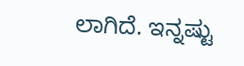ಲಾಗಿದೆ. ಇನ್ನಷ್ಟು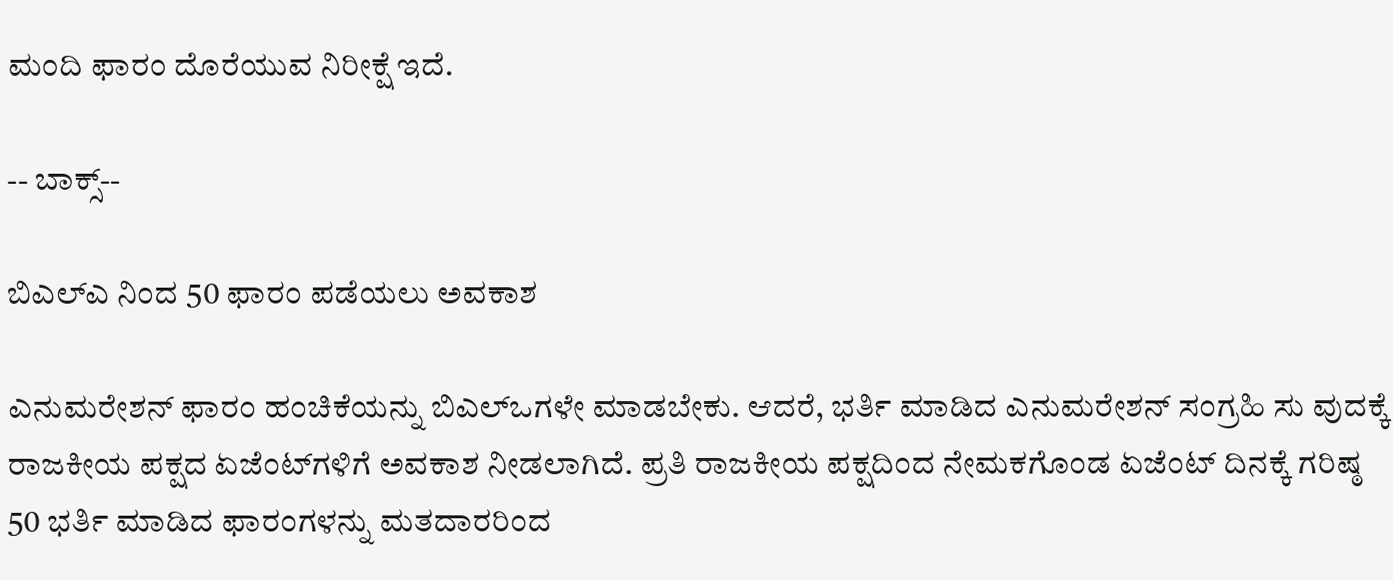ಮಂದಿ ಫಾರಂ ದೊರೆಯುವ ನಿರೀಕ್ಷೆ ಇದೆ.

-- ಬಾಕ್ಸ್‌--

ಬಿಎಲ್‌ಎ ನಿಂದ 50 ಫಾರಂ ಪಡೆಯಲು ಅವಕಾಶ

ಎನುಮರೇಶನ್‌ ಫಾರಂ ಹಂಚಿಕೆಯನ್ನು ಬಿಎಲ್‌ಒಗಳೇ ಮಾಡಬೇಕು. ಆದರೆ, ಭರ್ತಿ ಮಾಡಿದ ಎನುಮರೇಶನ್‌ ಸಂಗ್ರಹಿ ಸು ವುದಕ್ಕೆ ರಾಜಕೀಯ ಪಕ್ಷದ ಏಜೆಂಟ್‌ಗಳಿಗೆ ಅವಕಾಶ ನೀಡಲಾಗಿದೆ. ಪ್ರತಿ ರಾಜಕೀಯ ಪಕ್ಷದಿಂದ ನೇಮಕಗೊಂಡ ಏಜೆಂಟ್‌ ದಿನಕ್ಕೆ ಗರಿಷ್ಠ 50 ಭರ್ತಿ ಮಾಡಿದ ಫಾರಂಗಳನ್ನು ಮತದಾರರಿಂದ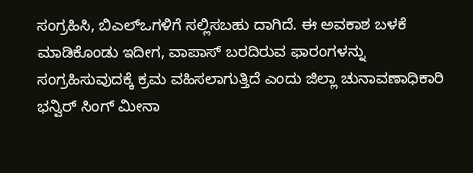ಸಂಗ್ರಹಿಸಿ, ಬಿಎಲ್‌ಒಗಳಿಗೆ ಸಲ್ಲಿಸಬಹು ದಾಗಿದೆ. ಈ ಅವಕಾಶ ಬಳಕೆ ಮಾಡಿಕೊಂಡು ಇದೀಗ, ವಾಪಾಸ್‌ ಬರದಿರುವ ಫಾರಂಗಳನ್ನು ಸಂಗ್ರಹಿಸುವುದಕ್ಕೆ ಕ್ರಮ ವಹಿಸಲಾಗುತ್ತಿದೆ ಎಂದು ಜಿಲ್ಲಾ ಚುನಾವಣಾಧಿಕಾರಿ ಭನ್ವಿರ್‌ ಸಿಂಗ್ ಮೀನಾ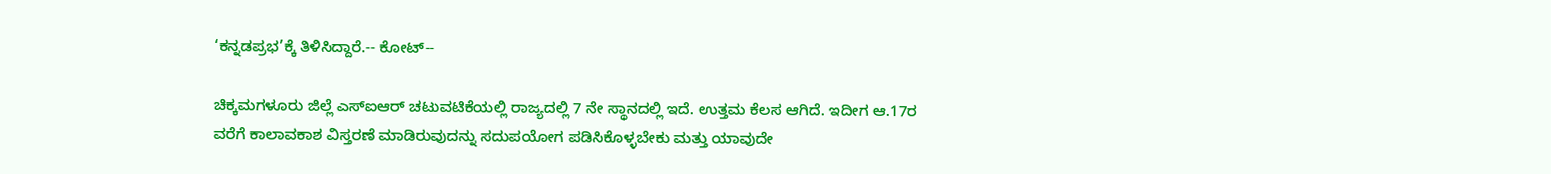‘ಕನ್ನಡಪ್ರಭ’ಕ್ಕೆ ತಿಳಿಸಿದ್ದಾರೆ.-- ಕೋಟ್‌--

ಚಿಕ್ಕಮಗಳೂರು ಜಿಲ್ಲೆ ಎಸ್‌ಐಆರ್‌ ಚಟುವಟಿಕೆಯಲ್ಲಿ ರಾಜ್ಯದಲ್ಲಿ 7 ನೇ ಸ್ಥಾನದಲ್ಲಿ ಇದೆ. ಉತ್ತಮ ಕೆಲಸ ಆಗಿದೆ. ಇದೀಗ ಆ.17ರ ವರೆಗೆ ಕಾಲಾವಕಾಶ ವಿಸ್ತರಣೆ ಮಾಡಿರುವುದನ್ನು ಸದುಪಯೋಗ ಪಡಿಸಿಕೊಳ್ಳಬೇಕು ಮತ್ತು ಯಾವುದೇ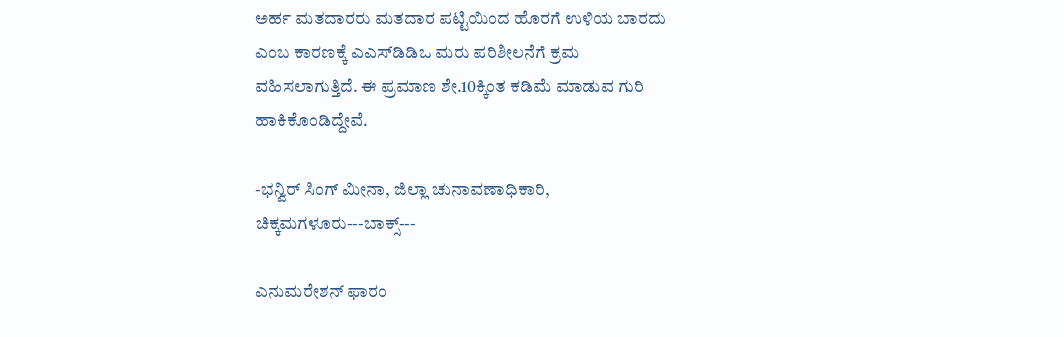ಅರ್ಹ ಮತದಾರರು ಮತದಾರ ಪಟ್ಟಿಯಿಂದ ಹೊರಗೆ ಉಳಿಯ ಬಾರದು ಎಂಬ ಕಾರಣಕ್ಕೆ ಎಎಸ್‌ಡಿಡಿಒ ಮರು ಪರಿಶೀಲನೆಗೆ ಕ್ರಮ ವಹಿಸಲಾಗುತ್ತಿದೆ. ಈ ಪ್ರಮಾಣ ಶೇ.10ಕ್ಕಿಂತ ಕಡಿಮೆ ಮಾಡುವ ಗುರಿ ಹಾಕಿಕೊಂಡಿದ್ದೇವೆ.

-ಭನ್ವಿರ್‌ ಸಿಂಗ್‌ ಮೀನಾ, ಜಿಲ್ಲಾ ಚುನಾವಣಾಧಿಕಾರಿ, ಚಿಕ್ಕಮಗಳೂರು---ಬಾಕ್ಸ್‌---

ಎನುಮರೇಶನ್‌ ಫಾರಂ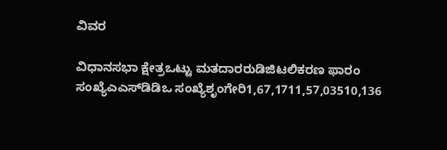ವಿವರ

ವಿಧಾನಸಭಾ ಕ್ಷೇತ್ರಒಟ್ಟು ಮತದಾರರುಡಿಜಿಟಲಿಕರಣ ಫಾರಂ ಸಂಖ್ಯೆಎಎಸ್‌ಡಿಡಿಒ ಸಂಖ್ಯೆಶೃಂಗೇರಿ1,67,1711,57,03510,136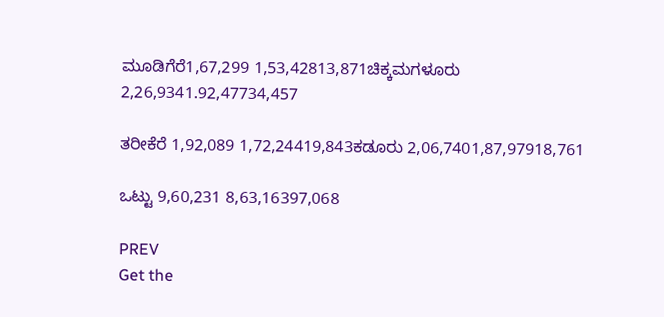ಮೂಡಿಗೆರೆ1,67,299 1,53,42813,871ಚಿಕ್ಕಮಗಳೂರು 2,26,9341.92,47734,457

ತರೀಕೆರೆ 1,92,089 1,72,24419,843ಕಡೂರು 2,06,7401,87,97918,761

ಒಟ್ಟು 9,60,231 8,63,16397,068

PREV
Get the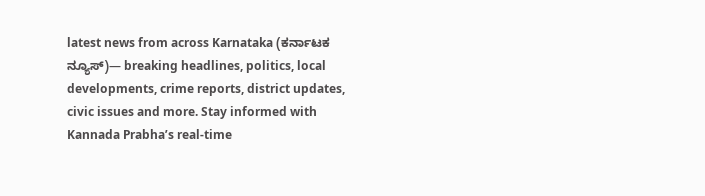latest news from across Karnataka (ಕರ್ನಾಟಕ ನ್ಯೂಸ್)— breaking headlines, politics, local developments, crime reports, district updates, civic issues and more. Stay informed with Kannada Prabha’s real‑time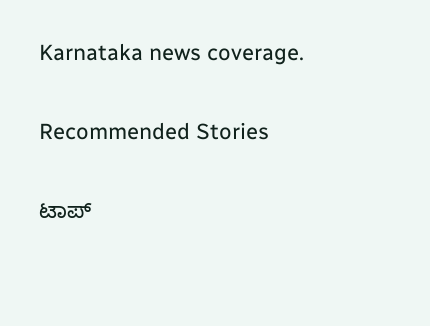Karnataka news coverage.

Recommended Stories

ಟಾಪ್‌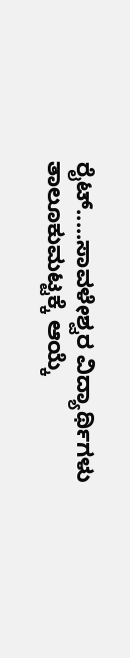ರೈಟ್‌.....ಸಾವಳೇಶ್ವರ ವಿದ್ಯಾರ್ಥಿಗಳು ತಾಲೂಕುಮಟ್ಟಕ್ಕೆ ಆಯ್ಕೆ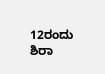12ರಂದು ಶಿರಾ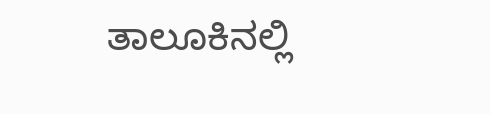ತಾಲೂಕಿನಲ್ಲಿ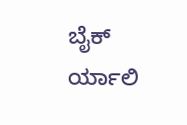ಬೈಕ್‌ ರ್ಯಾಲಿ